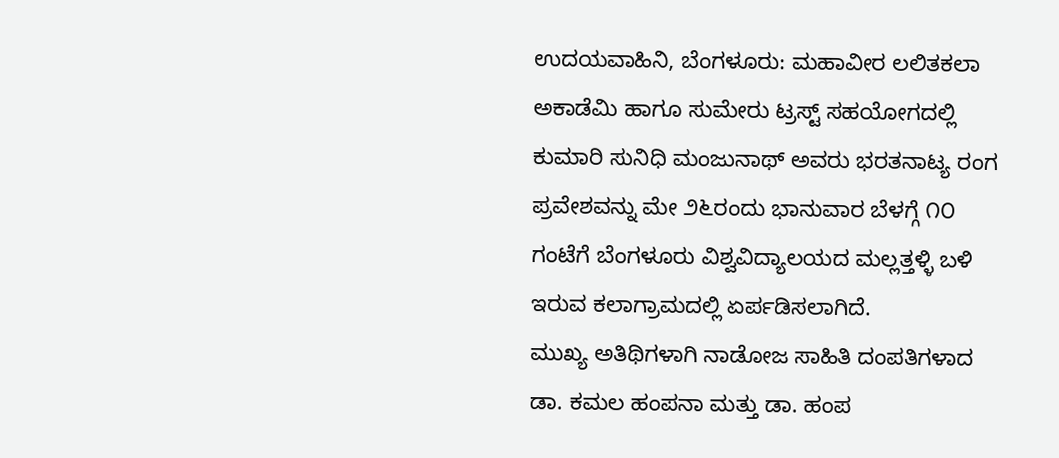ಉದಯವಾಹಿನಿ, ಬೆಂಗಳೂರು: ಮಹಾವೀರ ಲಲಿತಕಲಾ ಅಕಾಡೆಮಿ ಹಾಗೂ ಸುಮೇರು ಟ್ರಸ್ಟ್ ಸಹಯೋಗದಲ್ಲಿ ಕುಮಾರಿ ಸುನಿಧಿ ಮಂಜುನಾಥ್ ಅವರು ಭರತನಾಟ್ಯ ರಂಗ ಪ್ರವೇಶವನ್ನು ಮೇ ೨೬ರಂದು ಭಾನುವಾರ ಬೆಳಗ್ಗೆ ೧೦ ಗಂಟೆಗೆ ಬೆಂಗಳೂರು ವಿಶ್ವವಿದ್ಯಾಲಯದ ಮಲ್ಲತ್ತಳ್ಳಿ ಬಳಿ ಇರುವ ಕಲಾಗ್ರಾಮದಲ್ಲಿ ಏರ್ಪಡಿಸಲಾಗಿದೆ.
ಮುಖ್ಯ ಅತಿಥಿಗಳಾಗಿ ನಾಡೋಜ ಸಾಹಿತಿ ದಂಪತಿಗಳಾದ ಡಾ. ಕಮಲ ಹಂಪನಾ ಮತ್ತು ಡಾ. ಹಂಪ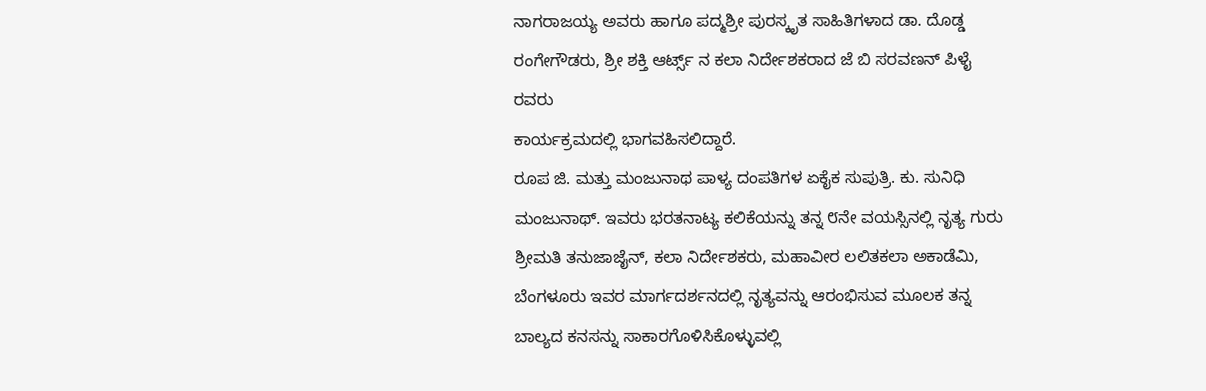ನಾಗರಾಜಯ್ಯ ಅವರು ಹಾಗೂ ಪದ್ಮಶ್ರೀ ಪುರಸ್ಕೃತ ಸಾಹಿತಿಗಳಾದ ಡಾ. ದೊಡ್ಡ ರಂಗೇಗೌಡರು, ಶ್ರೀ ಶಕ್ತಿ ಆರ್ಟ್ಸ್ ನ ಕಲಾ ನಿರ್ದೇಶಕರಾದ ಜೆ ಬಿ ಸರವಣನ್ ಪಿಳೈ ರವರು
ಕಾರ್ಯಕ್ರಮದಲ್ಲಿ ಭಾಗವಹಿಸಲಿದ್ದಾರೆ.
ರೂಪ ಜಿ. ಮತ್ತು ಮಂಜುನಾಥ ಪಾಳ್ಯ ದಂಪತಿಗಳ ಏಕೈಕ ಸುಪುತ್ರಿ. ಕು. ಸುನಿಧಿ ಮಂಜುನಾಥ್. ಇವರು ಭರತನಾಟ್ಯ ಕಲಿಕೆಯನ್ನು ತನ್ನ ೮ನೇ ವಯಸ್ಸಿನಲ್ಲಿ ನೃತ್ಯ ಗುರು ಶ್ರೀಮತಿ ತನುಜಾಜೈನ್, ಕಲಾ ನಿರ್ದೇಶಕರು, ಮಹಾವೀರ ಲಲಿತಕಲಾ ಅಕಾಡೆಮಿ, ಬೆಂಗಳೂರು ಇವರ ಮಾರ್ಗದರ್ಶನದಲ್ಲಿ ನೃತ್ಯವನ್ನು ಆರಂಭಿಸುವ ಮೂಲಕ ತನ್ನ ಬಾಲ್ಯದ ಕನಸನ್ನು ಸಾಕಾರಗೊಳಿಸಿಕೊಳ್ಳುವಲ್ಲಿ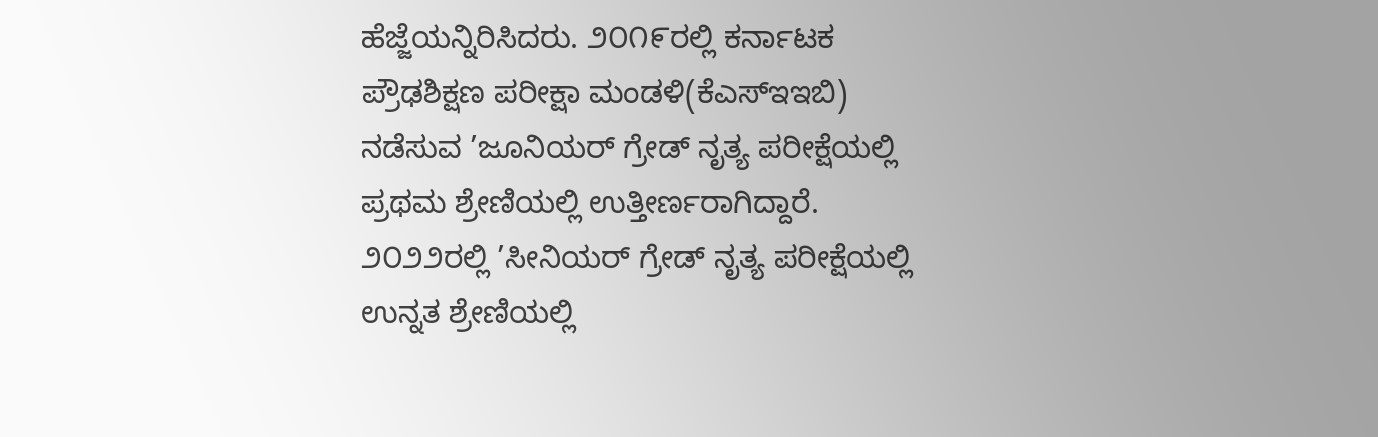ಹೆಜ್ಜೆಯನ್ನಿರಿಸಿದರು. ೨೦೧೯ರಲ್ಲಿ ಕರ್ನಾಟಕ ಪ್ರೌಢಶಿಕ್ಷಣ ಪರೀಕ್ಷಾ ಮಂಡಳಿ(ಕೆಎಸ್‌ಇಇಬಿ) ನಡೆಸುವ ’ಜೂನಿಯರ್ ಗ್ರೇಡ್ ನೃತ್ಯ ಪರೀಕ್ಷೆಯಲ್ಲಿ ಪ್ರಥಮ ಶ್ರೇಣಿಯಲ್ಲಿ ಉತ್ತೀರ್ಣರಾಗಿದ್ದಾರೆ. ೨೦೨೨ರಲ್ಲಿ ’ಸೀನಿಯರ್ ಗ್ರೇಡ್ ನೃತ್ಯ ಪರೀಕ್ಷೆಯಲ್ಲಿ ಉನ್ನತ ಶ್ರೇಣಿಯಲ್ಲಿ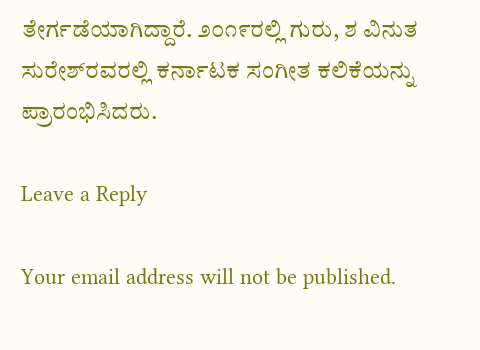ತೇರ್ಗಡೆಯಾಗಿದ್ದಾರೆ. ೨೦೧೯ರಲ್ಲಿ ಗುರು, ಶ ವಿನುತ ಸುರೇಶ್‌ರವರಲ್ಲಿ ಕರ್ನಾಟಕ ಸಂಗೀತ ಕಲಿಕೆಯನ್ನು ಪ್ರಾರಂಭಿಸಿದರು.

Leave a Reply

Your email address will not be published.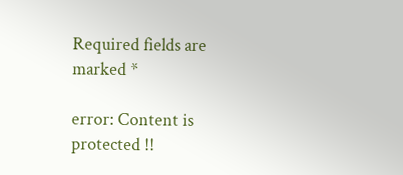Required fields are marked *

error: Content is protected !!